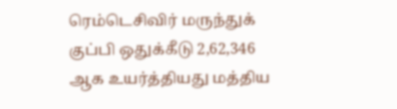ரெம்டெசிவிர் மருந்துக் குப்பி ஒதுக்கீடு 2,62,346 ஆக உயர்த்தியது மத்திய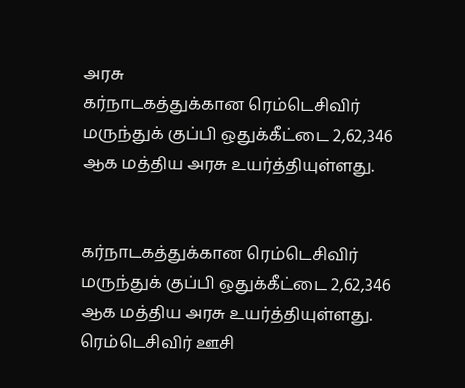அரசு
கர்நாடகத்துக்கான ரெம்டெசிவிர் மருந்துக் குப்பி ஒதுக்கீட்டை 2,62,346 ஆக மத்திய அரசு உயர்த்தியுள்ளது.


கர்நாடகத்துக்கான ரெம்டெசிவிர் மருந்துக் குப்பி ஒதுக்கீட்டை 2,62,346 ஆக மத்திய அரசு உயர்த்தியுள்ளது.
ரெம்டெசிவிர் ஊசி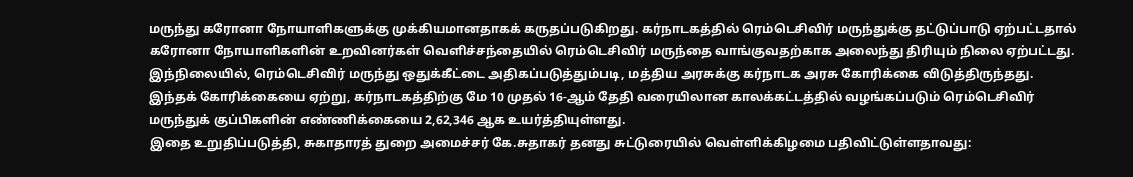மருந்து கரோனா நோயாளிகளுக்கு முக்கியமானதாகக் கருதப்படுகிறது. கர்நாடகத்தில் ரெம்டெசிவிர் மருந்துக்கு தட்டுப்பாடு ஏற்பட்டதால் கரோனா நோயாளிகளின் உறவினர்கள் வெளிச்சந்தையில் ரெம்டெசிவிர் மருந்தை வாங்குவதற்காக அலைந்து திரியும் நிலை ஏற்பட்டது.
இந்நிலையில், ரெம்டெசிவிர் மருந்து ஒதுக்கீட்டை அதிகப்படுத்தும்படி, மத்திய அரசுக்கு கர்நாடக அரசு கோரிக்கை விடுத்திருந்தது. இந்தக் கோரிக்கையை ஏற்று, கர்நாடகத்திற்கு மே 10 முதல் 16-ஆம் தேதி வரையிலான காலக்கட்டத்தில் வழங்கப்படும் ரெம்டெசிவிர் மருந்துக் குப்பிகளின் எண்ணிக்கையை 2,62,346 ஆக உயர்த்தியுள்ளது.
இதை உறுதிப்படுத்தி, சுகாதாரத் துறை அமைச்சர் கே.சுதாகர் தனது சுட்டுரையில் வெள்ளிக்கிழமை பதிவிட்டுள்ளதாவது: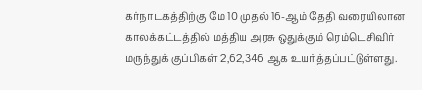கர்நாடகத்திற்கு மே 10 முதல் 16-ஆம் தேதி வரையிலான காலக்கட்டத்தில் மத்திய அரசு ஒதுக்கும் ரெம்டெசிவிர் மருந்துக் குப்பிகள் 2,62,346 ஆக உயர்த்தப்பட்டுள்ளது.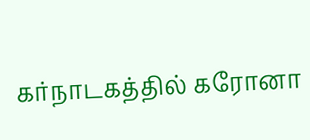கர்நாடகத்தில் கரோனா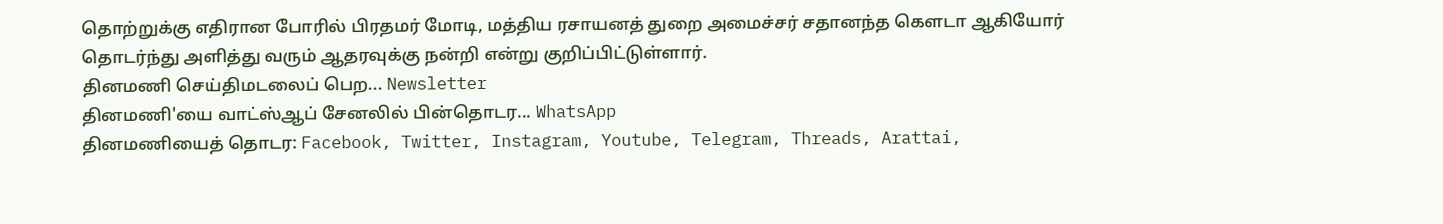தொற்றுக்கு எதிரான போரில் பிரதமர் மோடி, மத்திய ரசாயனத் துறை அமைச்சர் சதானந்த கௌடா ஆகியோர் தொடர்ந்து அளித்து வரும் ஆதரவுக்கு நன்றி என்று குறிப்பிட்டுள்ளார்.
தினமணி செய்திமடலைப் பெற... Newsletter
தினமணி'யை வாட்ஸ்ஆப் சேனலில் பின்தொடர... WhatsApp
தினமணியைத் தொடர: Facebook, Twitter, Instagram, Youtube, Telegram, Threads, Arattai,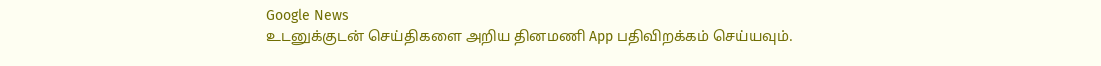Google News
உடனுக்குடன் செய்திகளை அறிய தினமணி App பதிவிறக்கம் செய்யவும்.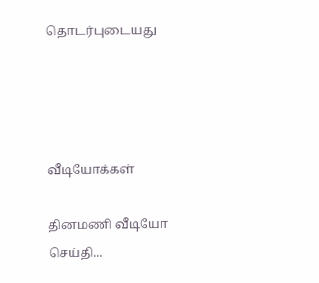தொடர்புடையது




வீடியோக்கள்

தினமணி வீடியோ செய்தி...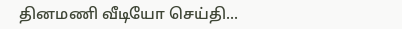தினமணி வீடியோ செய்தி...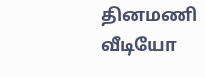தினமணி வீடியோ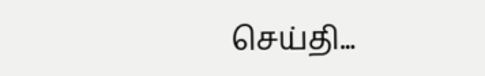செய்தி...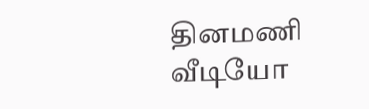தினமணி வீடியோ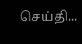செய்தி...